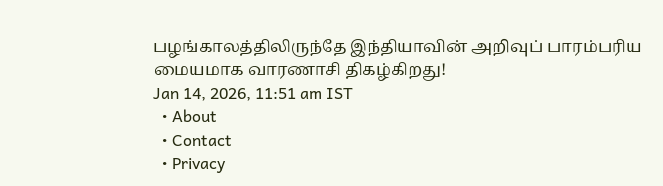பழங்காலத்திலிருந்தே இந்தியாவின் அறிவுப் பாரம்பரிய மையமாக வாரணாசி திகழ்கிறது!
Jan 14, 2026, 11:51 am IST
  • About
  • Contact
  • Privacy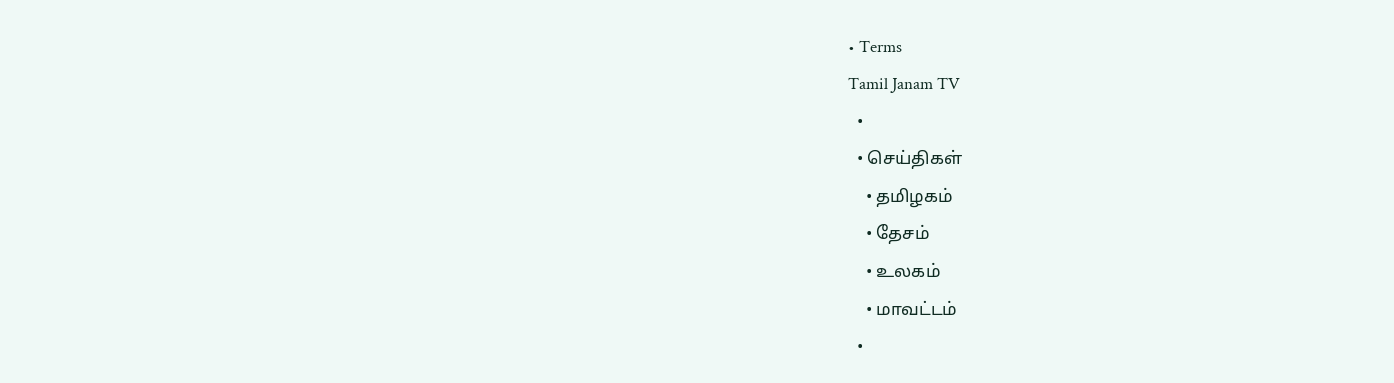• Terms
Tamil Janam TV
  •
  • செய்திகள்
    • தமிழகம்
    • தேசம்
    • உலகம்
    • மாவட்டம்
  •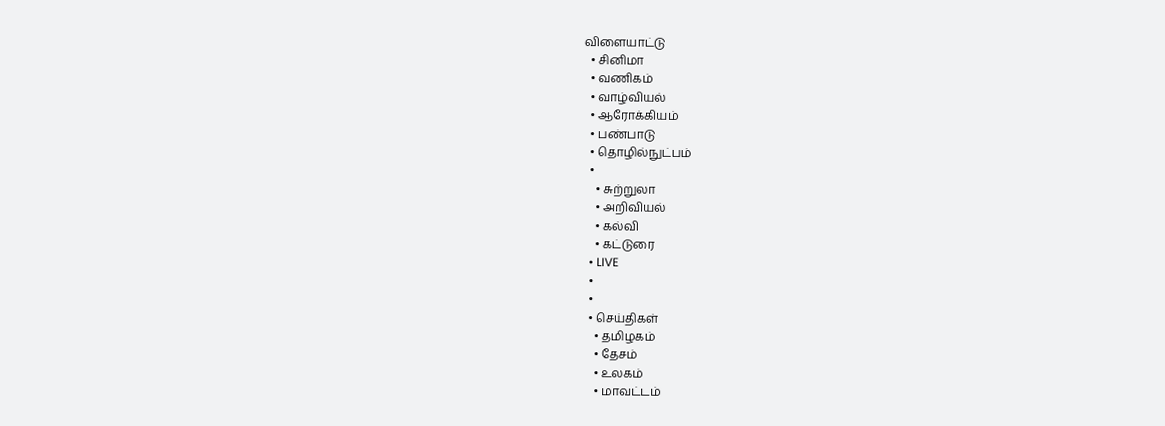விளையாட்டு
  • சினிமா
  • வணிகம்
  • வாழ்வியல்
  • ஆரோக்கியம்
  • பண்பாடு
  • தொழில்நுட்பம்
  •
    • சுற்றுலா
    • அறிவியல்
    • கல்வி
    • கட்டுரை
  • LIVE
  •
  •
  • செய்திகள்
    • தமிழகம்
    • தேசம்
    • உலகம்
    • மாவட்டம்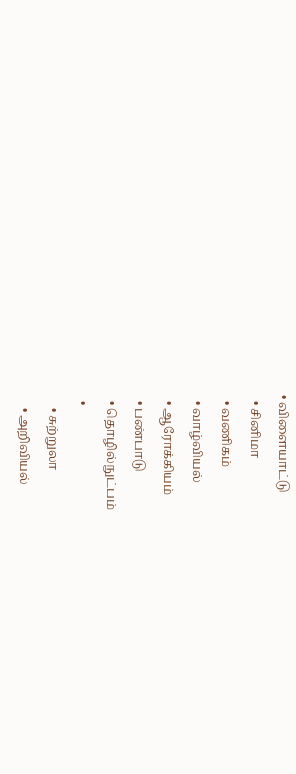• விளையாட்டு
  • சினிமா
  • வணிகம்
  • வாழ்வியல்
  • ஆரோக்கியம்
  • பண்பாடு
  • தொழில்நுட்பம்
  •
    • சுற்றுலா
    • அறிவியல்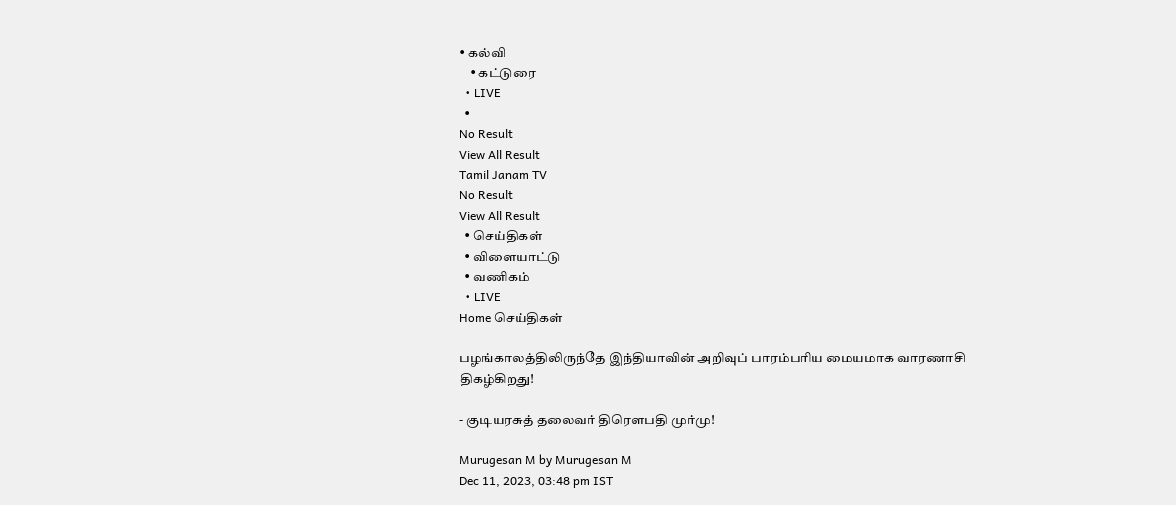• கல்வி
    • கட்டுரை
  • LIVE
  •
No Result
View All Result
Tamil Janam TV
No Result
View All Result
  • செய்திகள்
  • விளையாட்டு
  • வணிகம்
  • LIVE
Home செய்திகள்

பழங்காலத்திலிருந்தே இந்தியாவின் அறிவுப் பாரம்பரிய மையமாக வாரணாசி திகழ்கிறது!

- குடியரசுத் தலைவர் திரௌபதி முர்மு!

Murugesan M by Murugesan M
Dec 11, 2023, 03:48 pm IST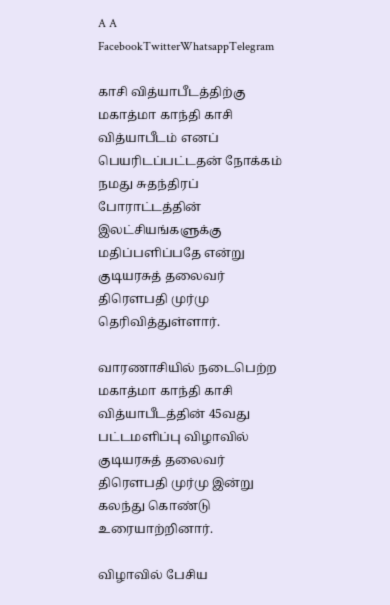A A
FacebookTwitterWhatsappTelegram

காசி வித்யாபீடத்திற்கு மகாத்மா காந்தி காசி வித்யாபீடம் எனப் பெயரிடப்பட்டதன் நோக்கம் நமது சுதந்திரப் போராட்டத்தின் இலட்சியங்களுக்கு மதிப்பளிப்பதே என்று  குடியரசுத் தலைவர் திரௌபதி முர்மு தெரிவித்துள்ளார்.

வாரணாசியில் நடைபெற்ற மகாத்மா காந்தி காசி வித்யாபீடத்தின் 45வது பட்டமளிப்பு விழாவில் குடியரசுத் தலைவர் திரௌபதி முர்மு இன்று கலந்து கொண்டு உரையாற்றினார்.

விழாவில் பேசிய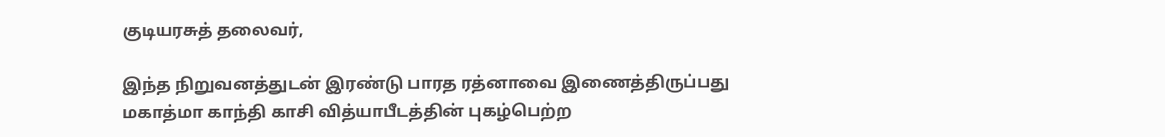குடியரசுத் தலைவர்,

இந்த நிறுவனத்துடன் இரண்டு பாரத ரத்னாவை இணைத்திருப்பது மகாத்மா காந்தி காசி வித்யாபீடத்தின் புகழ்பெற்ற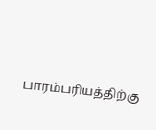பாரம்பரியத்திற்கு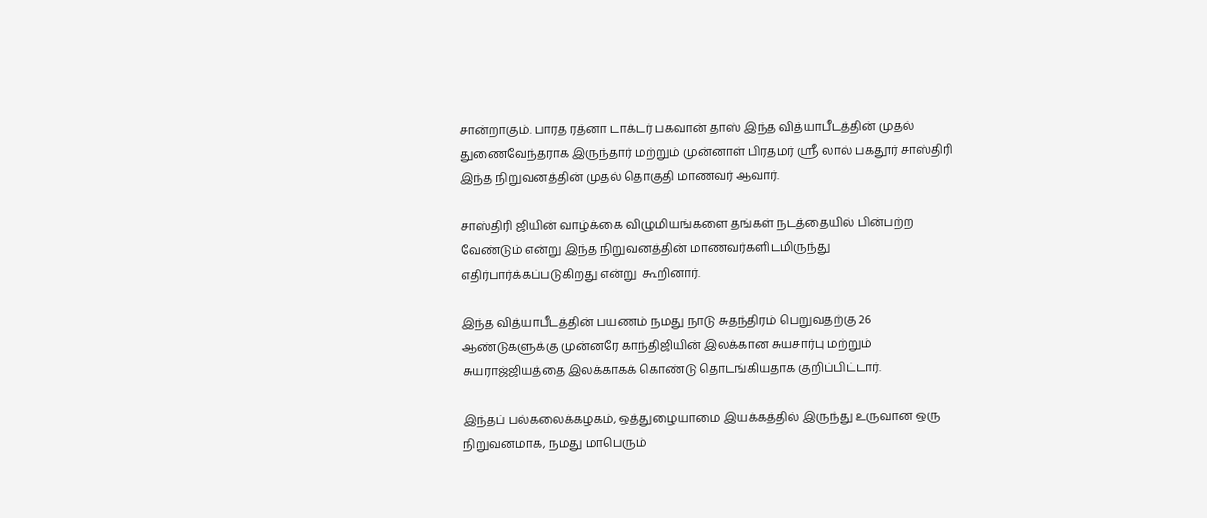சான்றாகும். பாரத ரத்னா டாக்டர் பகவான் தாஸ் இந்த வித்யாபீடத்தின் முதல் துணைவேந்தராக இருந்தார் மற்றும் முன்னாள் பிரதமர் ஸ்ரீ லால் பகதூர் சாஸ்திரி இந்த நிறுவனத்தின் முதல் தொகுதி மாணவர் ஆவார்.

சாஸ்திரி ஜியின் வாழ்க்கை விழுமியங்களை தங்கள் நடத்தையில் பின்பற்ற வேண்டும் என்று இந்த நிறுவனத்தின் மாணவர்களிடமிருந்து எதிர்பார்க்கப்படுகிறது என்று  கூறினார்.

இந்த வித்யாபீடத்தின் பயணம் நமது நாடு சுதந்திரம் பெறுவதற்கு 26 ஆண்டுகளுக்கு முன்னரே காந்திஜியின் இலக்கான சுயசார்பு மற்றும் சுயராஜ்ஜியத்தை இலக்காகக் கொண்டு தொடங்கியதாக குறிப்பிட்டார்.

இந்தப் பல்கலைக்கழகம், ஒத்துழையாமை இயக்கத்தில் இருந்து உருவான ஒரு நிறுவனமாக, நமது மாபெரும்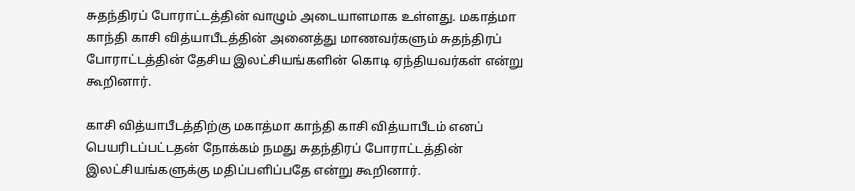சுதந்திரப் போராட்டத்தின் வாழும் அடையாளமாக உள்ளது. மகாத்மா காந்தி காசி வித்யாபீடத்தின் அனைத்து மாணவர்களும் சுதந்திரப் போராட்டத்தின் தேசிய இலட்சியங்களின் கொடி ஏந்தியவர்கள் என்று கூறினார்.

காசி வித்யாபீடத்திற்கு மகாத்மா காந்தி காசி வித்யாபீடம் எனப் பெயரிடப்பட்டதன் நோக்கம் நமது சுதந்திரப் போராட்டத்தின் இலட்சியங்களுக்கு மதிப்பளிப்பதே என்று கூறினார்.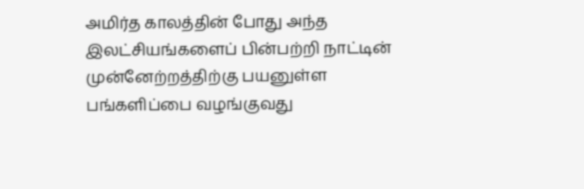அமிர்த காலத்தின் போது அந்த இலட்சியங்களைப் பின்பற்றி நாட்டின் முன்னேற்றத்திற்கு பயனுள்ள பங்களிப்பை வழங்குவது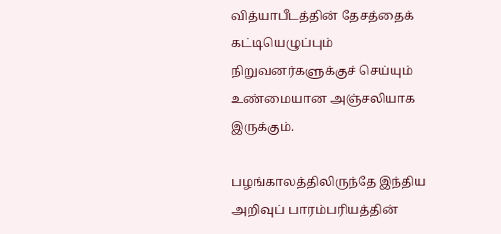வித்யாபீடத்தின் தேசத்தைக் கட்டியெழுப்பும் நிறுவனர்களுக்குச் செய்யும் உண்மையான அஞ்சலியாக இருக்கும்.

பழங்காலத்திலிருந்தே இந்திய அறிவுப் பாரம்பரியத்தின்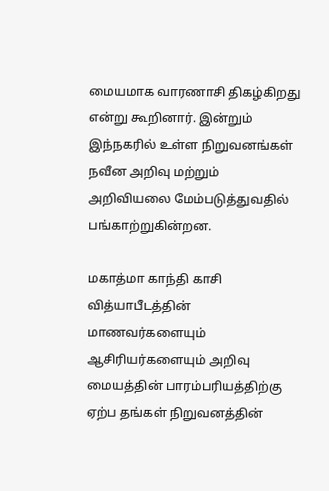மையமாக வாரணாசி திகழ்கிறது என்று கூறினார். இன்றும் இந்நகரில் உள்ள நிறுவனங்கள் நவீன அறிவு மற்றும் அறிவியலை மேம்படுத்துவதில் பங்காற்றுகின்றன.

மகாத்மா காந்தி காசி வித்யாபீடத்தின் மாணவர்களையும் ஆசிரியர்களையும் அறிவு மையத்தின் பாரம்பரியத்திற்கு ஏற்ப தங்கள் நிறுவனத்தின்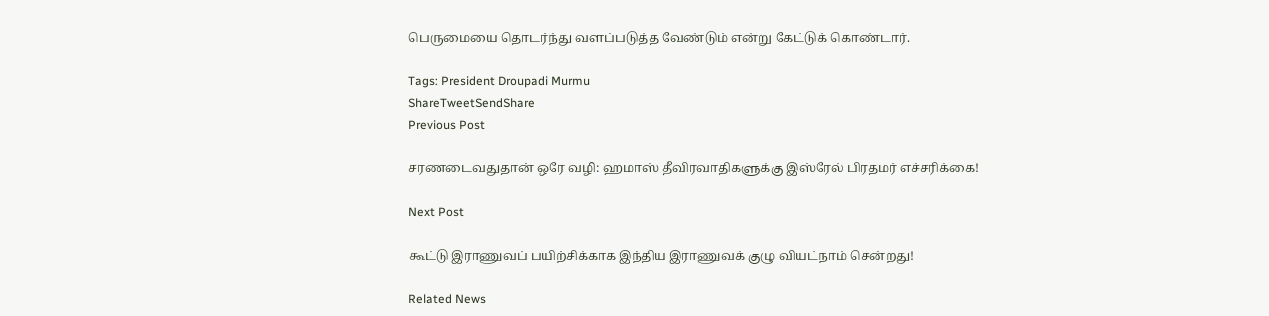பெருமையை தொடர்ந்து வளப்படுத்த வேண்டும் என்று கேட்டுக் கொண்டார்.

Tags: President Droupadi Murmu
ShareTweetSendShare
Previous Post

சரணடைவதுதான் ஒரே வழி: ஹமாஸ் தீவிரவாதிகளுக்கு இஸ்ரேல் பிரதமர் எச்சரிக்கை!

Next Post

கூட்டு இராணுவப் பயிற்சிக்காக இந்திய இராணுவக் குழு வியட்நாம் சென்றது!

Related News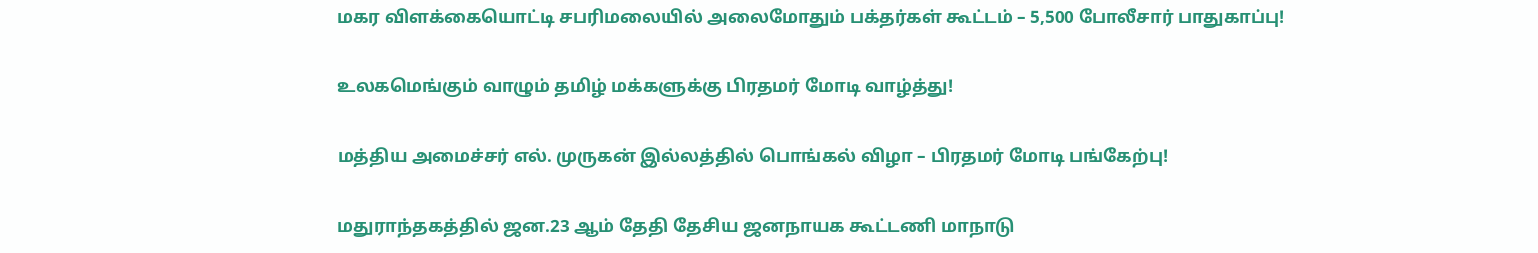மகர விளக்கையொட்டி சபரிமலையில் அலைமோதும் பக்தர்கள் கூட்டம் – 5,500 போலீசார் பாதுகாப்பு!

உலகமெங்கும் வாழும் தமிழ் மக்களுக்கு பிரதமர் மோடி வாழ்த்து!

மத்திய அமைச்சர் எல். முருகன் இல்லத்தில் பொங்கல் விழா – பிரதமர் மோடி பங்கேற்பு!

மதுராந்தகத்தில் ஜன.23 ஆம் தேதி தேசிய ஜனநாயக கூட்டணி மாநாடு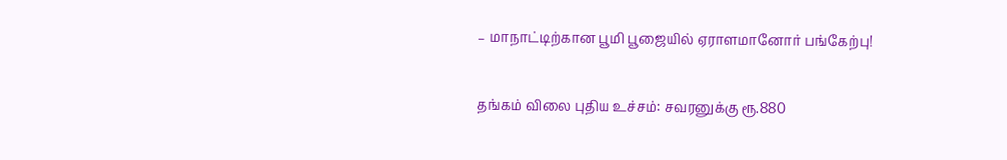– மாநாட்டிற்கான பூமி பூஜையில் ஏராளமானோர் பங்கேற்பு!

தங்கம் விலை புதிய உச்சம்: சவரனுக்கு ரூ.880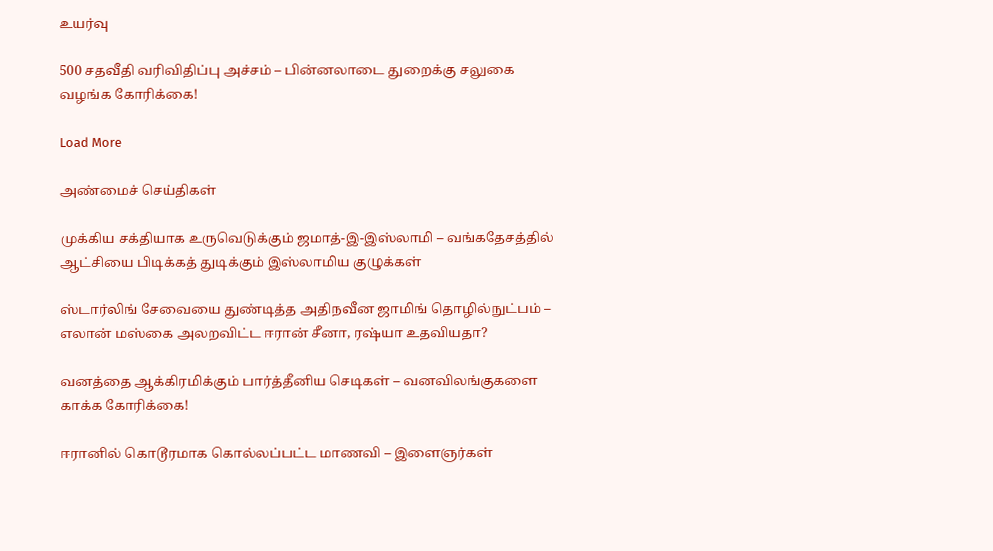உயர்வு

500 சதவீதி வரிவிதிப்பு அச்சம் – பின்னலாடை துறைக்கு சலுகை வழங்க கோரிக்கை!

Load More

அண்மைச் செய்திகள்

முக்கிய சக்தியாக உருவெடுக்கும் ஜமாத்-இ-இஸ்லாமி – வங்கதேசத்தில் ஆட்சியை பிடிக்கத் துடிக்கும் இஸ்லாமிய குழுக்கள்

ஸ்டார்லிங் சேவையை துண்டித்த அதிநவீன ஜாமிங் தொழில்நுட்பம் – எலான் மஸ்கை அலறவிட்ட ஈரான் சீனா, ரஷ்யா உதவியதா?

வனத்தை ஆக்கிரமிக்கும் பார்த்தீனிய செடிகள் – வனவிலங்குகளை காக்க கோரிக்கை!

ஈரானில் கொடூரமாக கொல்லப்பட்ட மாணவி – இளைஞர்கள்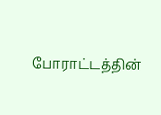போராட்டத்தின்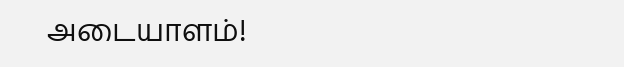அடையாளம்!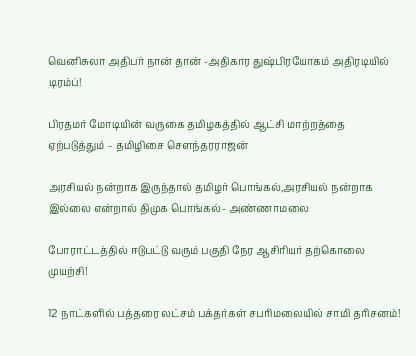வெனிசுலா அதிபர் நான் தான் -அதிகார துஷ்பிரயோகம் அதிரடியில் டிரம்ப்!

பிரதமர் மோடியின் வருகை தமிழகத்தில் ஆட்சி மாற்றத்தை ஏற்படுத்தும் – தமிழிசை சௌந்தரராஜன்

அரசியல் நன்றாக இருந்தால் தமிழர் பொங்கல்,அரசியல் நன்றாக இல்லை என்றால் திமுக பொங்கல்- அண்ணாமலை

போராட்டத்தில் ஈடுபட்டு வரும் பகுதி நேர ஆசிரியர் தற்கொலை முயற்சி!

12 நாட்களில் பத்தரை லட்சம் பக்தர்கள் சபரிமலையில் சாமி தரிசனம்!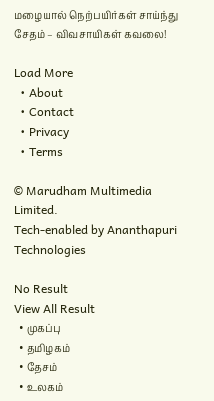மழையால் நெற்பயிர்கள் சாய்ந்து சேதம் – விவசாயிகள் கவலை!

Load More
  • About
  • Contact
  • Privacy
  • Terms

© Marudham Multimedia Limited.
Tech-enabled by Ananthapuri Technologies

No Result
View All Result
  • முகப்பு
  • தமிழகம்
  • தேசம்
  • உலகம்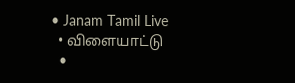• Janam Tamil Live
  • விளையாட்டு
  •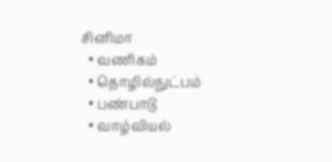சினிமா
  • வணிகம்
  • தொழில்நுட்பம்
  • பண்பாடு
  • வாழ்வியல்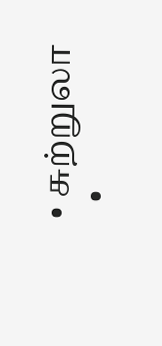• சுற்றுலா
  •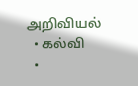அறிவியல்
  • கல்வி
  •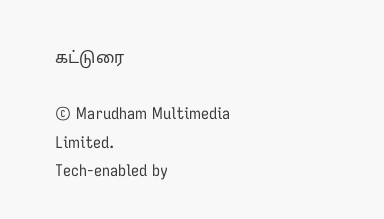கட்டுரை

© Marudham Multimedia Limited.
Tech-enabled by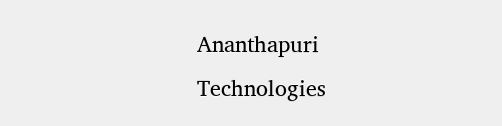Ananthapuri Technologies